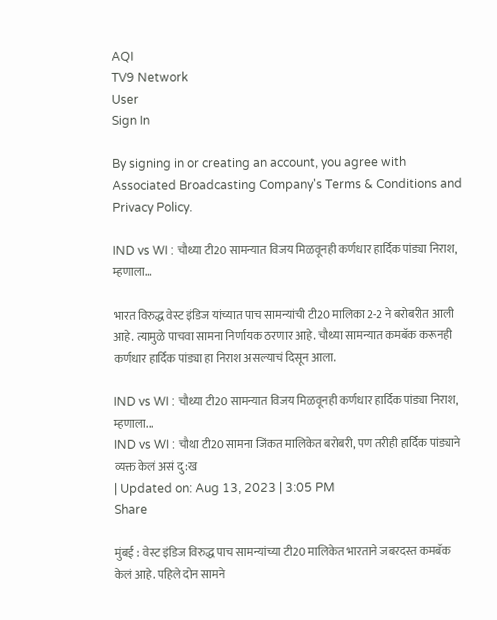AQI
TV9 Network
User
Sign In

By signing in or creating an account, you agree with Associated Broadcasting Company's Terms & Conditions and Privacy Policy.

IND vs WI : चौथ्या टी20 सामन्यात विजय मिळवूनही कर्णधार हार्दिक पांड्या निराश, म्हणाला…

भारत विरुद्ध वेस्ट इंडिज यांच्यात पाच सामन्यांची टी20 मालिका 2-2 ने बरोबरीत आली आहे. त्यामुळे पाचवा सामना निर्णायक ठरणार आहे. चौथ्या सामन्यात कमबॅक करूनही कर्णधार हार्दिक पांड्या हा निराश असल्याचं दिसून आला.

IND vs WI : चौथ्या टी20 सामन्यात विजय मिळवूनही कर्णधार हार्दिक पांड्या निराश, म्हणाला...
IND vs WI : चौथा टी20 सामना जिंकत मालिकेत बरोबरी, पण तरीही हार्दिक पांड्याने व्यक्त केलं असं दु:ख
| Updated on: Aug 13, 2023 | 3:05 PM
Share

मुंबई : वेस्ट इंडिज विरुद्ध पाच सामन्यांच्या टी20 मालिकेत भारताने जबरदस्त कमबॅक केलं आहे. पहिले दोन सामने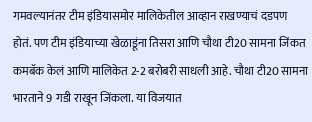गमवल्यानंतर टीम इंडियासमोर मालिकेतील आव्हान राखण्याचं दडपण होतं. पण टीम इंडियाच्या खेळाडूंना तिसरा आणि चौथा टी20 सामना जिंकत कमबॅक केलं आणि मालिकेत 2-2 बरोबरी साधली आहे. चौथा टी20 सामना भारताने 9 गडी राखून जिंकला. या विजयात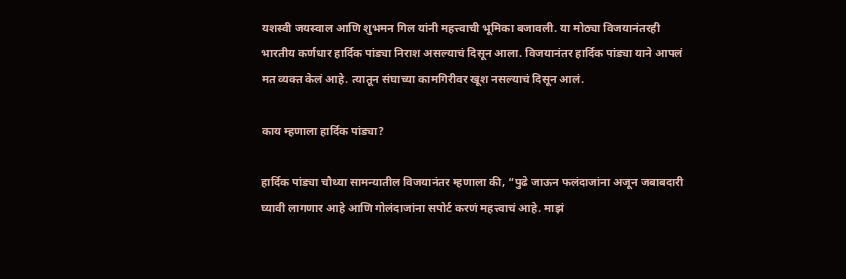यशस्वी जयस्वाल आणि शुभमन गिल यांनी महत्त्वाची भूमिका बजावली. या मोठ्या विजयानंतरही भारतीय कर्णधार हार्दिक पांड्या निराश असल्याचं दिसून आला. विजयानंतर हार्दिक पांड्या याने आपलं मत व्यक्त केलं आहे. त्यातून संघाच्या कामगिरीवर खूश नसल्याचं दिसून आलं.

काय म्हणाला हार्दिक पांड्या?

हार्दिक पांड्या चौथ्या सामन्यातील विजयानंतर म्हणाला की, “पुढे जाऊन फलंदाजांना अजून जबाबदारी घ्यावी लागणार आहे आणि गोलंदाजांना सपोर्ट करणं महत्त्वाचं आहे. माझं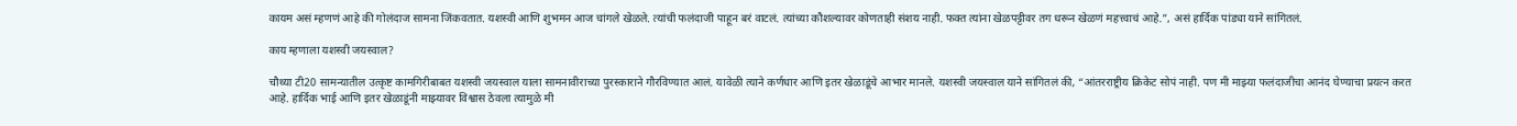कायम असं म्हणणं आहे की गोलंदाज सामना जिंकवतात. यशस्वी आणि शुभमन आज चांगले खेळले. त्यांची फलंदाजी पाहून बरं वाटलं. त्यांच्या कौशल्यावर कोणताही संशय नाही. फक्त त्यांना खेळपट्टीवर तग धरून खेळणं महत्त्वाचं आहे.”, असं हार्दिक पांड्या याने सांगितलं.

काय म्हणाला यशस्वी जयस्वाल?

चौथ्या टी20 सामन्यातील उत्कृष्ट कामगिरीबाबत यशस्वी जयस्वाल याला सामनावीराच्या पुरस्काराने गौरविण्यात आलं. यावेळी त्याने कर्णधार आणि इतर खेळाडूंचे आभार मानले. यशस्वी जयस्वाल याने सांगितलं की, “आंतरराष्ट्रीय क्रिकेट सोपं नाही. पण मी माझ्या फलंदाजीचा आनंद घेण्याचा प्रयत्न करत आहे. हार्दिक भाई आणि इतर खेळाडूंनी माझ्यावर विश्वास ठेवला त्यामुळे मी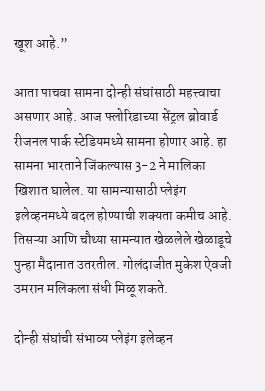खूश आहे.”

आता पाचवा सामना दोन्ही संघांसाठी महत्त्वाचा असणार आहे. आज फ्लोरिडाच्या सेंट्रल ब्रोवार्ड रीजनल पार्क स्टेडियमध्ये सामना होणार आहे. हा सामना भारताने जिंकल्यास 3-2 ने मालिका खिशात घालेल. या सामन्यासाठी प्लेइंग इलेव्हनमध्ये बदल होण्याची शक्यता कमीच आहे. तिसऱ्या आणि चौथ्या सामन्यात खेळलेले खेळाडूचे पुन्हा मैदानात उतरतील. गोलंदाजीत मुकेश ऐवजी उमरान मलिकला संधी मिळू शकते.

दोन्ही संघांची संभाव्य प्लेइंग इलेव्हन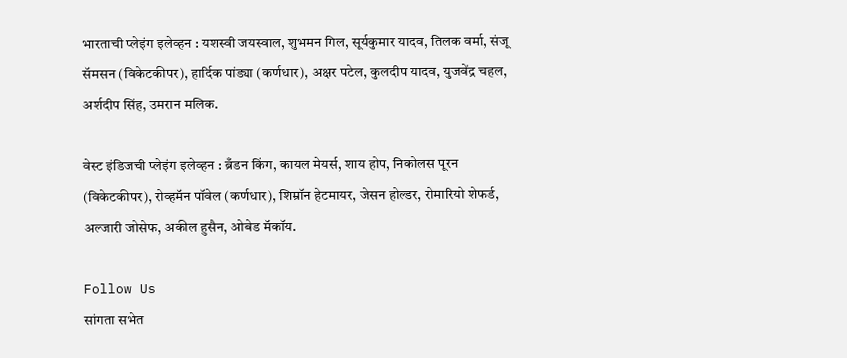भारताची प्लेइंग इलेव्हन : यशस्वी जयस्वाल, शुभमन गिल, सूर्यकुमार यादव, तिलक वर्मा, संजू सॅमसन (विकेटकीपर), हार्दिक पांड्या (कर्णधार), अक्षर पटेल, कुलदीप यादव, युजवेंद्र चहल, अर्शदीप सिंह, उमरान मलिक.

वेस्ट इंडिजची प्लेइंग इलेव्हन : ब्रँडन किंग, कायल मेयर्स, शाय होप, निकोलस पूरन (विकेटकीपर), रोव्हमॅन पॉवेल (कर्णधार), शिम्रॉन हेटमायर, जेसन होल्डर, रोमारियो शेफर्ड, अल्जारी जोसेफ, अकील हुसैन, ओबेड मॅकॉय.

Follow Us
सांगता सभेत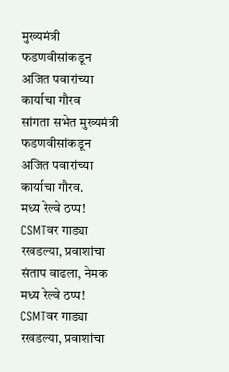मुख्यमंत्री फडणवीसांकडून अजित पवारांच्या कार्याचा गौरव
सांगता सभेत मुख्यमंत्री फडणवीसांकडून अजित पवारांच्या कार्याचा गौरव.
मध्य रेल्वे ठप्प! CSMTवर गाड्या रखडल्या, प्रवाशांचा संताप वाढला, नेमक
मध्य रेल्वे ठप्प! CSMTवर गाड्या रखडल्या, प्रवाशांचा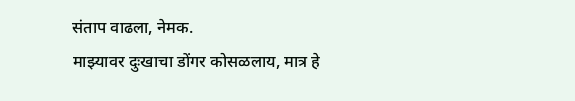संताप वाढला, नेमक.
माझ्यावर दुःखाचा डोंगर कोसळलाय, मात्र हे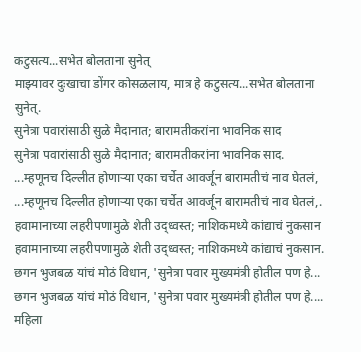कटुसत्य...सभेत बोलताना सुनेत्
माझ्यावर दुःखाचा डोंगर कोसळलाय, मात्र हे कटुसत्य...सभेत बोलताना सुनेत्.
सुनेत्रा पवारांसाठी सुळे मैदानात; बारामतीकरांना भावनिक साद
सुनेत्रा पवारांसाठी सुळे मैदानात; बारामतीकरांना भावनिक साद.
...म्हणूनच दिल्लीत होणाऱ्या एका चर्चेत आवर्जून बारामतीचं नाव घेतलं,
...म्हणूनच दिल्लीत होणाऱ्या एका चर्चेत आवर्जून बारामतीचं नाव घेतलं,.
हवामानाच्या लहरीपणामुळे शेती उद्ध्वस्त; नाशिकमध्ये कांद्याचं नुकसान
हवामानाच्या लहरीपणामुळे शेती उद्ध्वस्त; नाशिकमध्ये कांद्याचं नुकसान.
छगन भुजबळ यांचं मोठं विधान, 'सुनेत्रा पवार मुख्यमंत्री होतील पण हे...
छगन भुजबळ यांचं मोठं विधान, 'सुनेत्रा पवार मुख्यमंत्री होतील पण हे....
महिला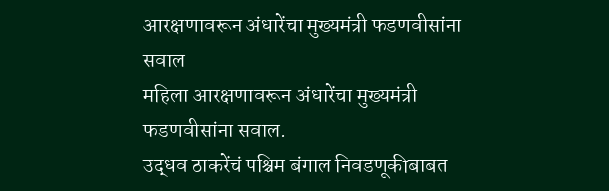आरक्षणावरून अंधारेंचा मुख्यमंत्री फडणवीसांना सवाल
महिला आरक्षणावरून अंधारेंचा मुख्यमंत्री फडणवीसांना सवाल.
उद्धव ठाकरेंचं पश्चिम बंगाल निवडणूकीबाबत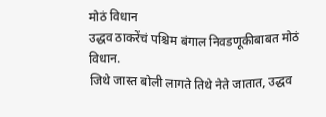मोठं विधान
उद्धव ठाकरेंचं पश्चिम बंगाल निवडणूकीबाबत मोठं विधान.
जिथे जास्त बोली लागते तिथे नेते जातात, उद्धव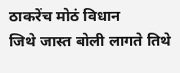ठाकरेंच मोठं विधान
जिथे जास्त बोली लागते तिथे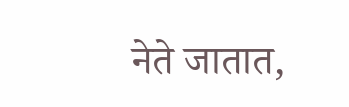नेते जातात,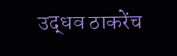उद्धव ठाकरेंच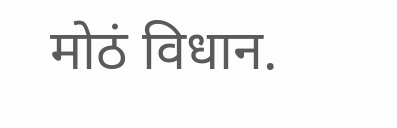मोठं विधान.